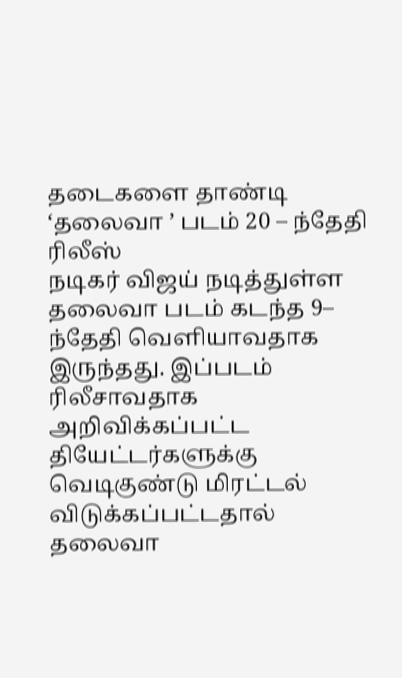தடைகளை தாண்டி ‘தலைவா ’ படம் 20 – ந்தேதி ரிலீஸ்
நடிகர் விஜய் நடித்துள்ள தலைவா படம் கடந்த 9–
ந்தேதி வெளியாவதாக இருந்தது. இப்படம்
ரிலீசாவதாக அறிவிக்கப்பட்ட
தியேட்டர்களுக்கு வெடிகுண்டு மிரட்டல்
விடுக்கப்பட்டதால் தலைவா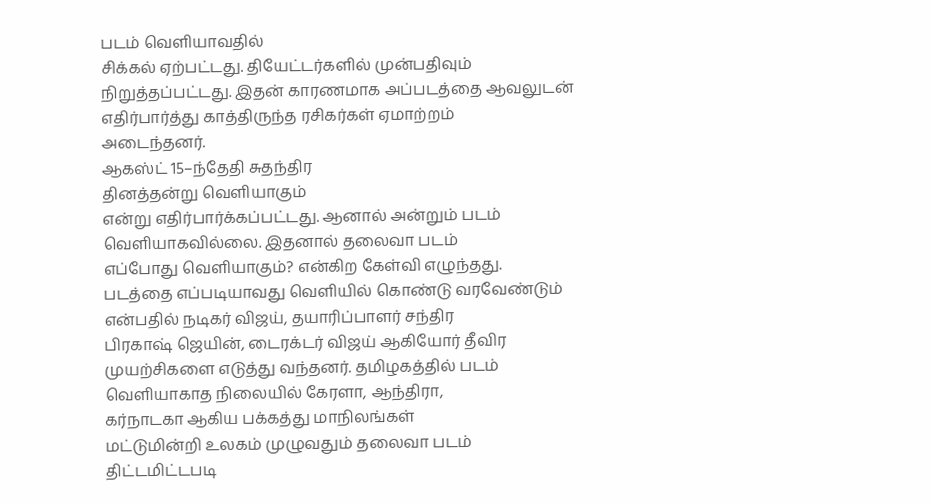படம் வெளியாவதில்
சிக்கல் ஏற்பட்டது. தியேட்டர்களில் முன்பதிவும்
நிறுத்தப்பட்டது. இதன் காரணமாக அப்படத்தை ஆவலுடன்
எதிர்பார்த்து காத்திருந்த ரசிகர்கள் ஏமாற்றம்
அடைந்தனர்.
ஆகஸ்ட் 15–ந்தேதி சுதந்திர
தினத்தன்று வெளியாகும்
என்று எதிர்பார்க்கப்பட்டது. ஆனால் அன்றும் படம்
வெளியாகவில்லை. இதனால் தலைவா படம்
எப்போது வெளியாகும்? என்கிற கேள்வி எழுந்தது.
படத்தை எப்படியாவது வெளியில் கொண்டு வரவேண்டும்
என்பதில் நடிகர் விஜய், தயாரிப்பாளர் சந்திர
பிரகாஷ் ஜெயின், டைரக்டர் விஜய் ஆகியோர் தீவிர
முயற்சிகளை எடுத்து வந்தனர். தமிழகத்தில் படம்
வெளியாகாத நிலையில் கேரளா, ஆந்திரா,
கர்நாடகா ஆகிய பக்கத்து மாநிலங்கள்
மட்டுமின்றி உலகம் முழுவதும் தலைவா படம்
திட்டமிட்டபடி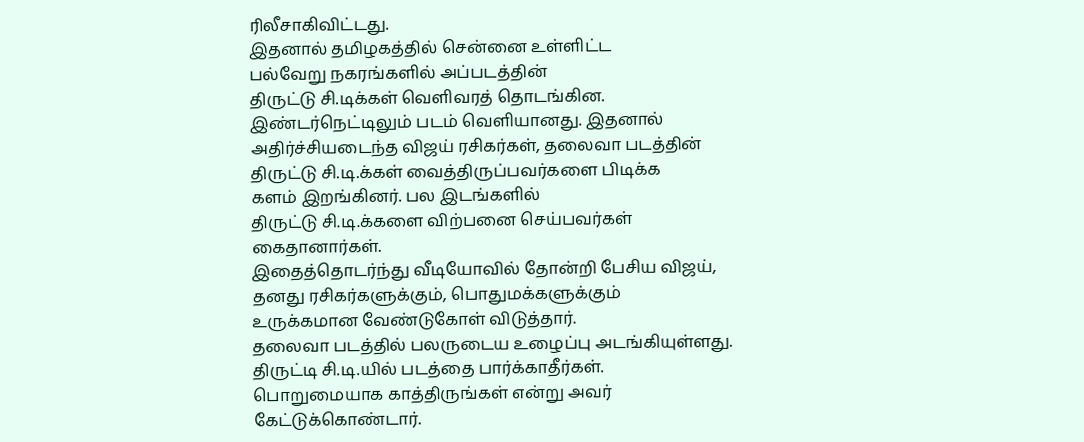ரிலீசாகிவிட்டது.
இதனால் தமிழகத்தில் சென்னை உள்ளிட்ட
பல்வேறு நகரங்களில் அப்படத்தின்
திருட்டு சி.டிக்கள் வெளிவரத் தொடங்கின.
இண்டர்நெட்டிலும் படம் வெளியானது. இதனால்
அதிர்ச்சியடைந்த விஜய் ரசிகர்கள், தலைவா படத்தின்
திருட்டு சி.டி.க்கள் வைத்திருப்பவர்களை பிடிக்க
களம் இறங்கினர். பல இடங்களில்
திருட்டு சி.டி.க்களை விற்பனை செய்பவர்கள்
கைதானார்கள்.
இதைத்தொடர்ந்து வீடியோவில் தோன்றி பேசிய விஜய்,
தனது ரசிகர்களுக்கும், பொதுமக்களுக்கும்
உருக்கமான வேண்டுகோள் விடுத்தார்.
தலைவா படத்தில் பலருடைய உழைப்பு அடங்கியுள்ளது.
திருட்டி சி.டி.யில் படத்தை பார்க்காதீர்கள்.
பொறுமையாக காத்திருங்கள் என்று அவர்
கேட்டுக்கொண்டார்.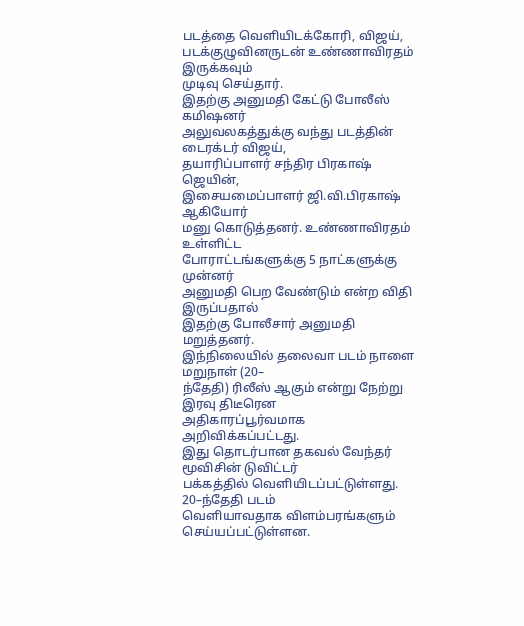படத்தை வெளியிடக்கோரி, விஜய்,
படக்குழுவினருடன் உண்ணாவிரதம் இருக்கவும்
முடிவு செய்தார்.
இதற்கு அனுமதி கேட்டு போலீஸ் கமிஷனர்
அலுவலகத்துக்கு வந்து படத்தின் டைரக்டர் விஜய்,
தயாரிப்பாளர் சந்திர பிரகாஷ் ஜெயின்,
இசையமைப்பாளர் ஜி.வி.பிரகாஷ் ஆகியோர்
மனு கொடுத்தனர். உண்ணாவிரதம் உள்ளிட்ட
போராட்டங்களுக்கு 5 நாட்களுக்கு முன்னர்
அனுமதி பெற வேண்டும் என்ற விதி இருப்பதால்
இதற்கு போலீசார் அனுமதி மறுத்தனர்.
இந்நிலையில் தலைவா படம் நாளை மறுநாள் (20–
ந்தேதி) ரிலீஸ் ஆகும் என்று நேற்று இரவு திடீரென
அதிகாரப்பூர்வமாக அறிவிக்கப்பட்டது.
இது தொடர்பான தகவல் வேந்தர் மூவிசின் டுவிட்டர்
பக்கத்தில் வெளியிடப்பட்டுள்ளது. 20–ந்தேதி படம்
வெளியாவதாக விளம்பரங்களும் செய்யப்பட்டுள்ளன.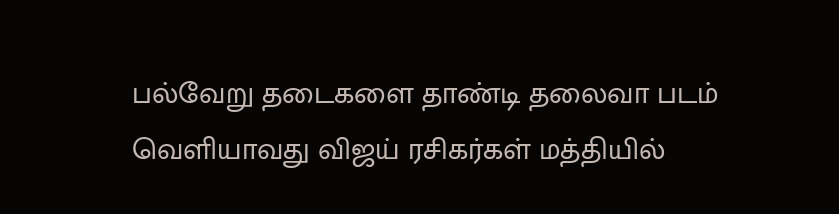பல்வேறு தடைகளை தாண்டி தலைவா படம்
வெளியாவது விஜய் ரசிகர்கள் மத்தியில்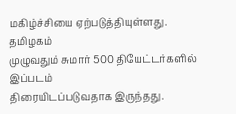மகிழ்ச்சியை ஏற்படுத்தியுள்ளது. தமிழகம்
முழுவதும் சுமார் 500 தியேட்டர்களில் இப்படம்
திரையிடப்படுவதாக இருந்தது.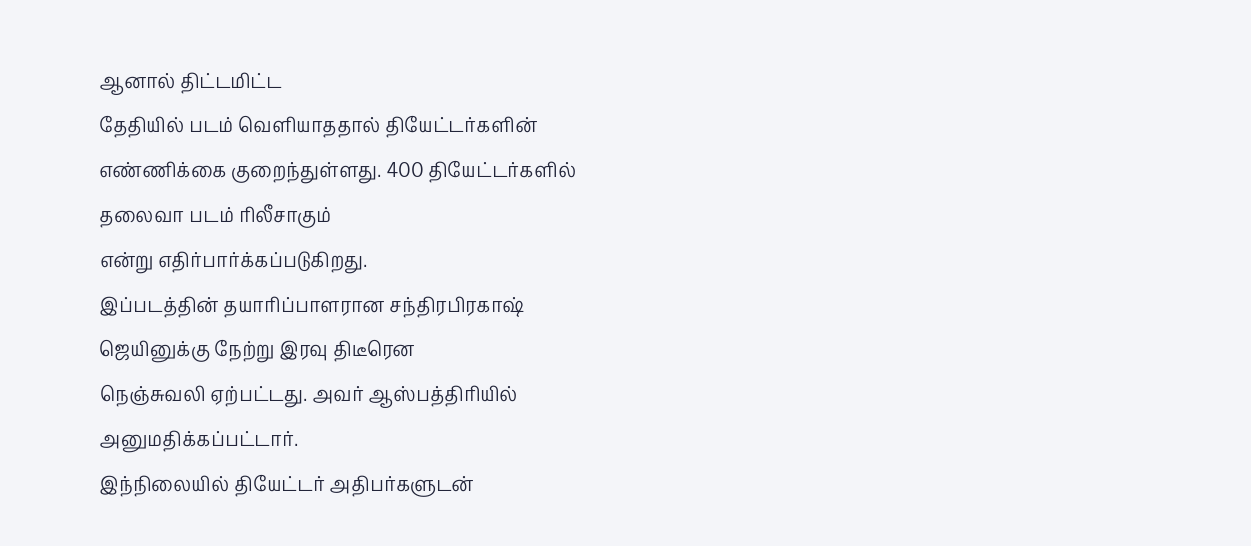ஆனால் திட்டமிட்ட
தேதியில் படம் வெளியாததால் தியேட்டர்களின்
எண்ணிக்கை குறைந்துள்ளது. 400 தியேட்டர்களில்
தலைவா படம் ரிலீசாகும்
என்று எதிர்பார்க்கப்படுகிறது.
இப்படத்தின் தயாரிப்பாளரான சந்திரபிரகாஷ்
ஜெயினுக்கு நேற்று இரவு திடீரென
நெஞ்சுவலி ஏற்பட்டது. அவர் ஆஸ்பத்திரியில்
அனுமதிக்கப்பட்டார்.
இந்நிலையில் தியேட்டர் அதிபர்களுடன்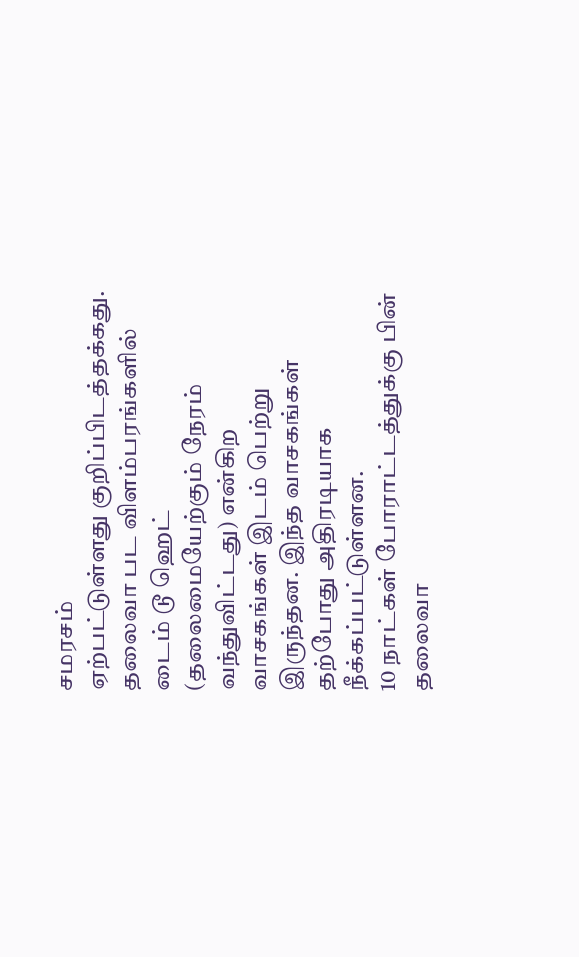சமரசம்
ஏற்பட்டுள்ளது குறிப்பிடத்தக்கது.
தலைவா பட விளம்பரங்களில் டைம் டூ ஹெட்
(தலைமையேற்கும் நேரம் வந்துவிட்டது) என்கிற
வாசகங்கள் இடம் பெற்று இருந்தன. இந்த வாசகங்கள்
தற்போது அதிரடியாக நீக்கப்பட்டுள்ளன.
10 நாட்கள் போராட்டத்துக்கு பின் தலைவா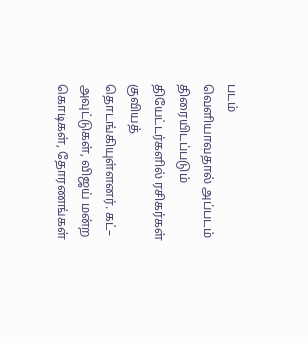படம்
வெளியாவதால் அப்படம் திரையிடப்படும்
தியேட்டர்களில் ரசிகர்கள் குவியத்
தொடங்கியுள்ளனர். கட்– அவுட்டுகள், விஜய் மன்ற
கொடிகள், தோரணங்கள்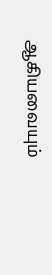ஆகியவையும்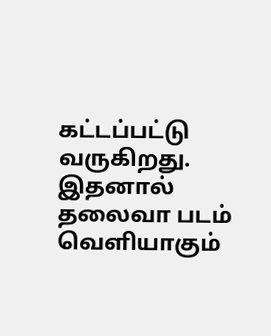கட்டப்பட்டு வருகிறது. இதனால் தலைவா படம்
வெளியாகும்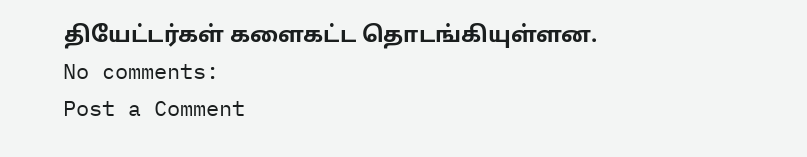தியேட்டர்கள் களைகட்ட தொடங்கியுள்ளன.
No comments:
Post a Comment